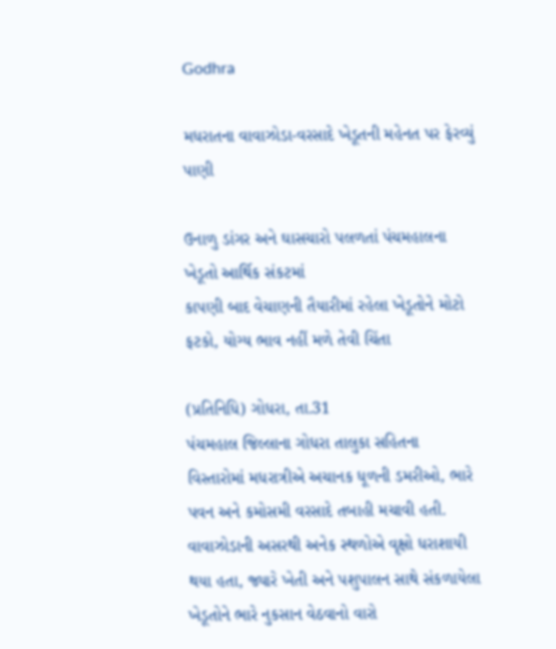Godhra

મધરાતના વાવાઝોડા-વરસાદે ખેડૂતની મહેનત પર ફેરવ્યું પાણી

ઉનાળુ ડાંગર અને ઘાસચારો પલળતાં પંચમહાલના ખેડૂતો આર્થિક સંકટમાં
કાપણી બાદ વેચાણની તૈયારીમાં રહેલા ખેડૂતોને મોટો ફટકો, યોગ્ય ભાવ નહીં મળે તેવી ચિંતા

(પ્રતિનિધિ) ગોધરા, તા.31
પંચમહાલ જિલ્લાના ગોધરા તાલુકા સહિતના વિસ્તારોમાં મધરાત્રીએ અચાનક ધૂળની ડમરીઓ, ભારે પવન અને કમોસમી વરસાદે તબાહી મચાવી હતી. વાવાઝોડાની અસરથી અનેક સ્થળોએ વૃક્ષો ધરાશાયી થયા હતા, જ્યારે ખેતી અને પશુપાલન સાથે સંકળાયેલા ખેડૂતોને ભારે નુકસાન વેઠવાનો વારો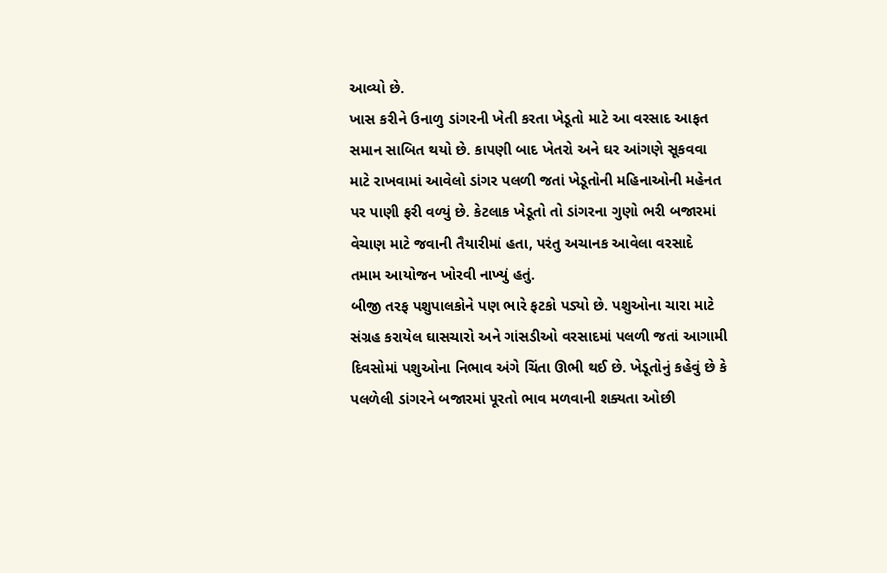આવ્યો છે.
ખાસ કરીને ઉનાળુ ડાંગરની ખેતી કરતા ખેડૂતો માટે આ વરસાદ આફત સમાન સાબિત થયો છે. કાપણી બાદ ખેતરો અને ઘર આંગણે સૂકવવા માટે રાખવામાં આવેલો ડાંગર પલળી જતાં ખેડૂતોની મહિનાઓની મહેનત પર પાણી ફરી વળ્યું છે. કેટલાક ખેડૂતો તો ડાંગરના ગુણો ભરી બજારમાં વેચાણ માટે જવાની તૈયારીમાં હતા, પરંતુ અચાનક આવેલા વરસાદે તમામ આયોજન ખોરવી નાખ્યું હતું.
બીજી તરફ પશુપાલકોને પણ ભારે ફટકો પડ્યો છે. પશુઓના ચારા માટે સંગ્રહ કરાયેલ ઘાસચારો અને ગાંસડીઓ વરસાદમાં પલળી જતાં આગામી દિવસોમાં પશુઓના નિભાવ અંગે ચિંતા ઊભી થઈ છે. ખેડૂતોનું કહેવું છે કે પલળેલી ડાંગરને બજારમાં પૂરતો ભાવ મળવાની શક્યતા ઓછી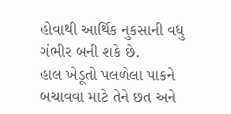હોવાથી આર્થિક નુકસાની વધુ ગંભીર બની શકે છે.
હાલ ખેડૂતો પલળેલા પાકને બચાવવા માટે તેને છત અને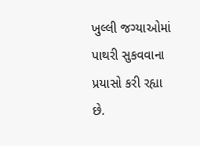ખુલ્લી જગ્યાઓમાં પાથરી સુકવવાના પ્રયાસો કરી રહ્યા છે.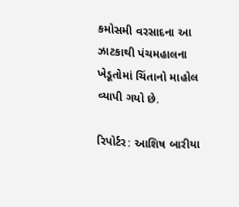કમોસમી વરસાદના આ ઝાટકાથી પંચમહાલના ખેડૂતોમાં ચિંતાનો માહોલ વ્યાપી ગયો છે.

રિપોર્ટર: આશિષ બારીયા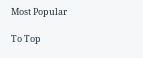Most Popular

To Top